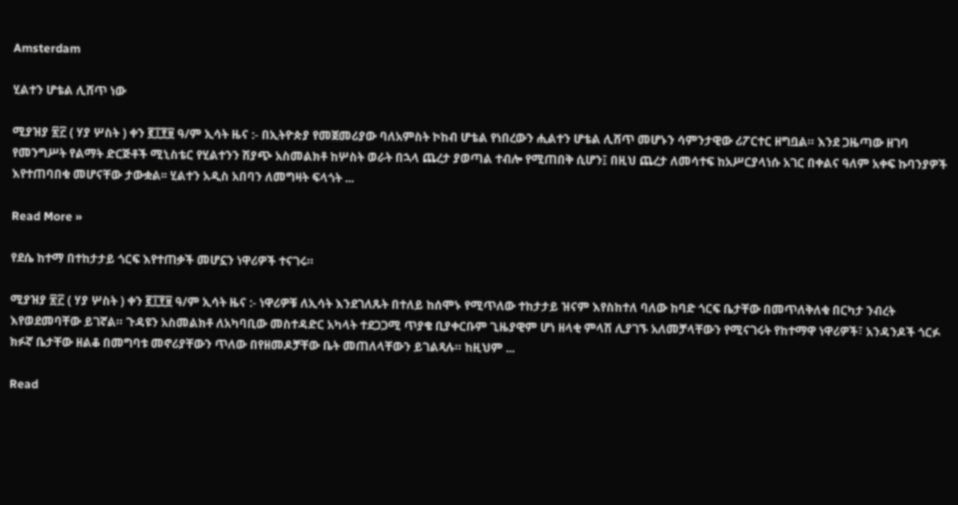Amsterdam

ሂልተን ሆቴል ሊሸጥ ነው

ሚያዝያ ፳፫ ( ሃያ ሦስት ) ቀን ፪፲፻፱ ዓ/ም ኢሳት ዜና :- በኢትዮጵያ የመጀመሪያው ባለአምስት ኮከብ ሆቴል የነበረውን ሒልተን ሆቴል ሊሸጥ መሆኑን ሳምንታዊው ሪፖርተር ዘግቧል። እንደ ጋዜጣው ዘገባ የመንግሥት የልማት ድርጅቶች ሚኒስቴር የሂልተንን ሽያጭ አስመልክቶ ከሦስት ወራት በኋላ ጨረታ ያወጣል ተብሎ የሚጠበቅ ሲሆን፤ በዚህ ጨረታ ለመሳተፍ ከአሥርያላነሱ አገር በቀልና ዓለም አቀፍ ኩባንያዎች እየተጠባበቁ መሆናቸው ታውቋል፡፡ ሂልተን አዲስ አበባን ለመግዛት ፍላጎት ...

Read More »

የደሴ ከተማ በተከታታይ ጎርፍ እየተጠቃች መሆኗን ነዋሪዎች ተናገሩ።

ሚያዝያ ፳፫ ( ሃያ ሦስት ) ቀን ፪፲፻፱ ዓ/ም ኢሳት ዜና :- ነዋሪዎቹ ለኢሳት እንደገለጹት በተለይ ከሰሞኑ የሚጥለው ተከታታይ ዝናም እየስከተለ ባለው ከባድ ጎርፍ ቤታቸው በመጥለቅለቁ በርካታ ንብረት እየወደመባቸው ይገኛል። ጉዳዩን አስመልክቶ ለአካባቢው መስተዳድር አካላት ተደጋጋሚ ጥያቄ ቢያቀርቡም ጊዜያዊም ሆነ ዘላቂ ምላሽ ሊያገኙ አለመቻላቸውን የሚናገሩት የከተማዋ ነዋሪዎች፣ አንዳንዶች ጎርፉ ክፉኛ ቤታቸው ዘልቆ በመግባቱ መኖሪያቸውን ጥለው በየዘመዶቻቸው ቤት መጠለላቸውን ይገልጻሉ። ከዚህም ...

Read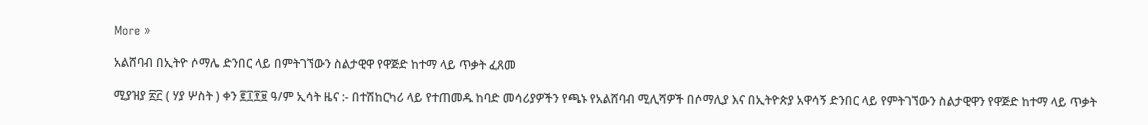More »

አልሸባብ በኢትዮ ሶማሌ ድንበር ላይ በምትገኘውን ስልታዊዋ የዋጅድ ከተማ ላይ ጥቃት ፈጸመ

ሚያዝያ ፳፫ ( ሃያ ሦስት ) ቀን ፪፲፻፱ ዓ/ም ኢሳት ዜና :- በተሽከርካሪ ላይ የተጠመዱ ከባድ መሳሪያዎችን የጫኑ የአልሸባብ ሚሊሻዎች በሶማሊያ እና በኢትዮጵያ አዋሳኝ ድንበር ላይ የምትገኘውን ስልታዊዋን የዋጅድ ከተማ ላይ ጥቃት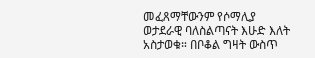መፈጸማቸውንም የሶማሊያ ወታደራዊ ባለስልጣናት እሁድ እለት አስታወቁ። በቦቆል ግዛት ውስጥ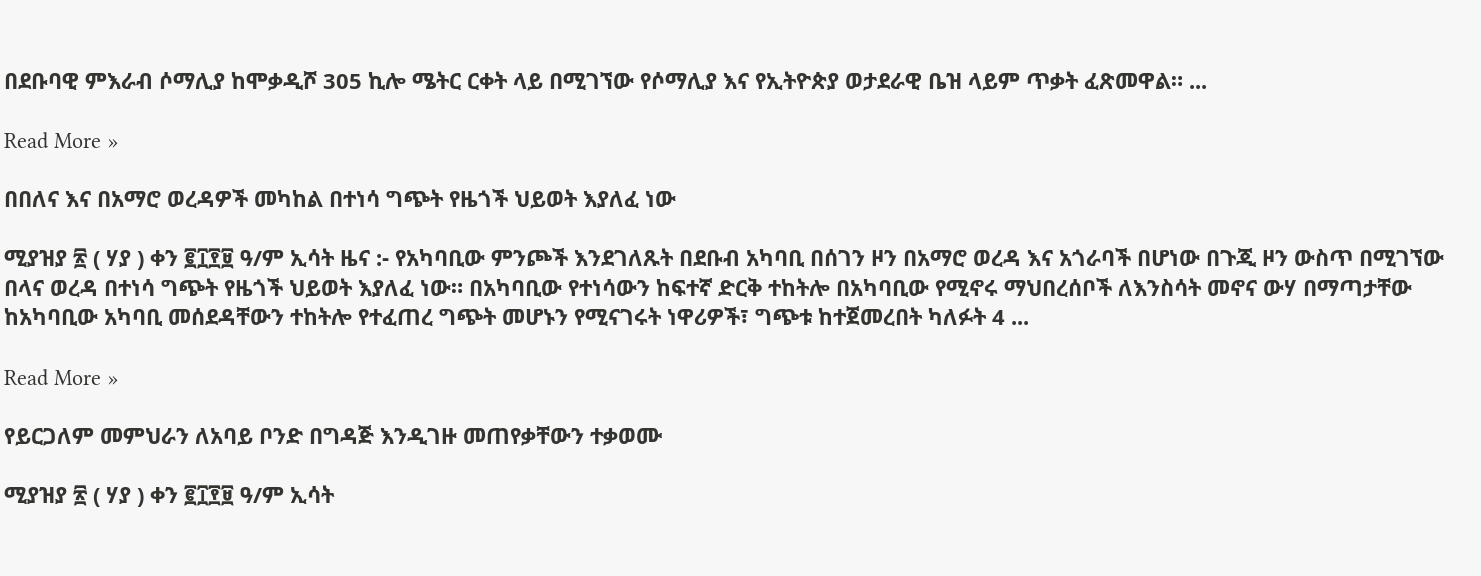በደቡባዊ ምእራብ ሶማሊያ ከሞቃዲሾ 305 ኪሎ ሜትር ርቀት ላይ በሚገኘው የሶማሊያ እና የኢትዮጵያ ወታደራዊ ቤዝ ላይም ጥቃት ፈጽመዋል። ...

Read More »

በበለና እና በአማሮ ወረዳዎች መካከል በተነሳ ግጭት የዜጎች ህይወት እያለፈ ነው

ሚያዝያ ፳ ( ሃያ ) ቀን ፪፲፻፱ ዓ/ም ኢሳት ዜና :- የአካባቢው ምንጮች እንደገለጹት በደቡብ አካባቢ በሰገን ዞን በአማሮ ወረዳ እና አጎራባች በሆነው በጉጂ ዞን ውስጥ በሚገኘው በላና ወረዳ በተነሳ ግጭት የዜጎች ህይወት እያለፈ ነው። በአካባቢው የተነሳውን ከፍተኛ ድርቅ ተከትሎ በአካባቢው የሚኖሩ ማህበረሰቦች ለእንስሳት መኖና ውሃ በማጣታቸው ከአካባቢው አካባቢ መሰደዳቸውን ተከትሎ የተፈጠረ ግጭት መሆኑን የሚናገሩት ነዋሪዎች፣ ግጭቱ ከተጀመረበት ካለፉት 4 ...

Read More »

የይርጋለም መምህራን ለአባይ ቦንድ በግዳጅ እንዲገዙ መጠየቃቸውን ተቃወሙ

ሚያዝያ ፳ ( ሃያ ) ቀን ፪፲፻፱ ዓ/ም ኢሳት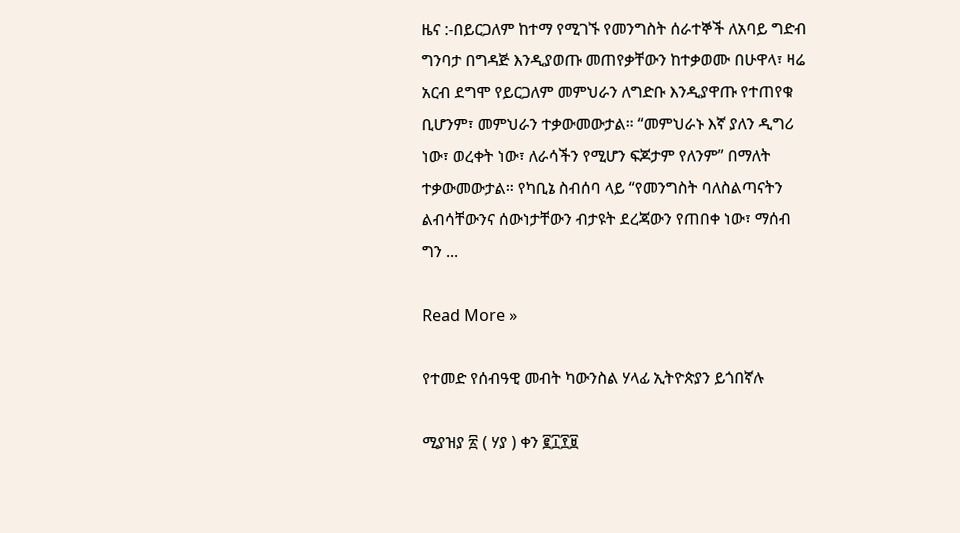ዜና :-በይርጋለም ከተማ የሚገኙ የመንግስት ሰራተኞች ለአባይ ግድብ ግንባታ በግዳጅ እንዲያወጡ መጠየቃቸውን ከተቃወሙ በሁዋላ፣ ዛሬ አርብ ደግሞ የይርጋለም መምህራን ለግድቡ እንዲያዋጡ የተጠየቁ ቢሆንም፣ መምህራን ተቃውመውታል። “መምህራኑ እኛ ያለን ዲግሪ ነው፣ ወረቀት ነው፣ ለራሳችን የሚሆን ፍጆታም የለንም” በማለት ተቃውመውታል። የካቢኔ ስብሰባ ላይ “የመንግስት ባለስልጣናትን ልብሳቸውንና ሰውነታቸውን ብታዩት ደረጃውን የጠበቀ ነው፣ ማሰብ ግን ...

Read More »

የተመድ የሰብዓዊ መብት ካውንስል ሃላፊ ኢትዮጵያን ይጎበኛሉ

ሚያዝያ ፳ ( ሃያ ) ቀን ፪፲፻፱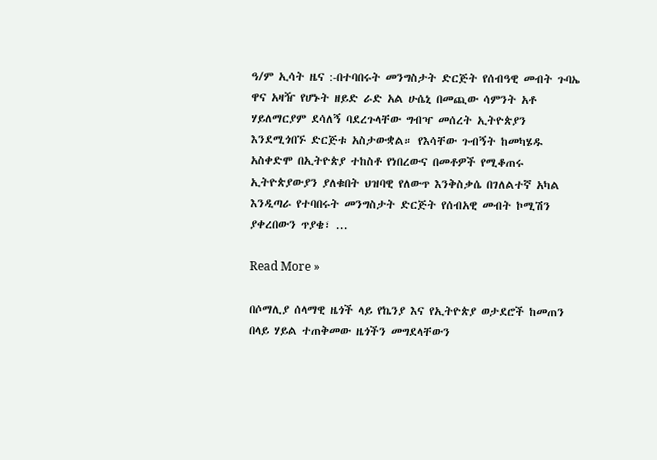ዓ/ም ኢሳት ዜና :-በተባበሩት መንግስታት ድርጅት የሰብዓዊ መብት ጉባኤ ዋና አዛዥ የሆኑት ዘይድ ራድ አል ሁሴኒ በመጪው ሳምንት አቶ ሃይለማርያም ደሳለኝ ባደረጉላቸው ግብዣ መሰረት ኢትዮጵያን እንደሚጎበኙ ድርጅቱ አስታውቋል። የእሳቸው ጉብኝት ከመካሄዱ አስቀድሞ በኢትዮጵያ ተከስቶ የነበረውና በመቶዎች የሚቆጠሩ ኢትዮጵያውያን ያለቁበት ህዝባዊ የለውጥ እንቅስቃሴ በገለልተኛ አካል እንዲጣራ የተባበሩት መንግስታት ድርጅት የሰብአዊ መብት ኮሚሽን ያቀረበውን ጥያቄ፣ ...

Read More »

በሶማሊያ ሰላማዊ ዜጎች ላይ የኬንያ እና የኢትዮጵያ ወታደሮች ከመጠን በላይ ሃይል ተጠቅመው ዜጎችን መግደላቸውን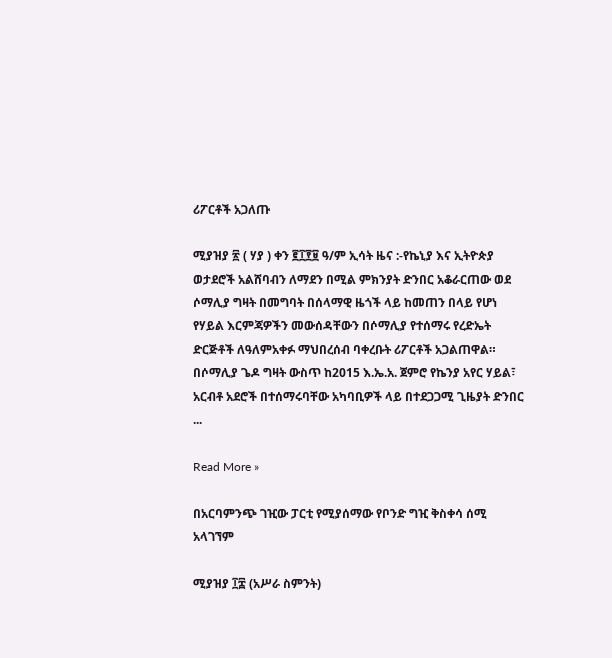ሪፖርቶች አጋለጡ

ሚያዝያ ፳ ( ሃያ ) ቀን ፪፲፻፱ ዓ/ም ኢሳት ዜና :-የኬኒያ እና ኢትዮጵያ ወታደሮች አልሸባብን ለማደን በሚል ምክንያት ድንበር አቆራርጠው ወደ ሶማሊያ ግዛት በመግባት በሰላማዊ ዜጎች ላይ ከመጠን በላይ የሆነ የሃይል እርምጃዎችን መውሰዳቸውን በሶማሊያ የተሰማሩ የረድኤት ድርጅቶች ለዓለምአቀፉ ማህበረሰብ ባቀረቡት ሪፖርቶች አጋልጠዋል። በሶማሊያ ጌዶ ግዛት ውስጥ ከ2015 እ.ኤ.አ. ጀምሮ የኬንያ አየር ሃይል፣ አርብቶ አደሮች በተሰማሩባቸው አካባቢዎች ላይ በተደጋጋሚ ጊዜያት ድንበር ...

Read More »

በአርባምንጭ ገዢው ፓርቲ የሚያሰማው የቦንድ ግዢ ቅስቀሳ ሰሚ አላገኘም

ሚያዝያ ፲፰ (አሥራ ስምንት)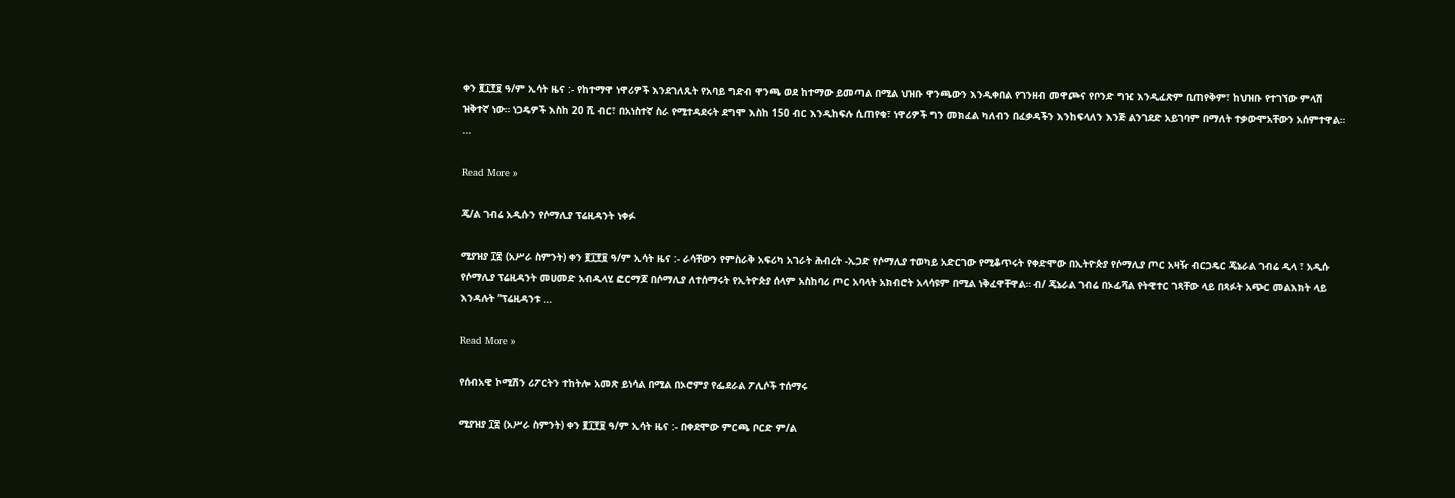ቀን ፪፲፻፱ ዓ/ም ኢሳት ዜና :- የከተማዋ ነዋሪዎች እንደገለጹት የአባይ ግድብ ዋንጫ ወደ ከተማው ይመጣል በሚል ህዝቡ ዋንጫውን እንዲቀበል የገንዘብ መዋጮና የቦንድ ግዢ እንዲፈጽም ቢጠየቅም፣ ከህዝቡ የተገኘው ምላሽ ዝቅተኛ ነው። ነጋዴዎች እስከ 20 ሺ ብር፣ በአነስተኛ ስራ የሚተዳደሩት ደግሞ እስከ 150 ብር እንዲከፍሉ ሲጠየቁ፣ ነዋሪዎች ግን መክፈል ካለብን በፈቃዳችን እንከፍላለን እንጅ ልንገደድ አይገባም በማለት ተቃውሞአቸውን አሰምተዋል። ...

Read More »

ጄ/ል ገብሬ አዲሱን የሶማሊያ ፕሬዚዳንት ነቀፉ

ሚያዝያ ፲፰ (አሥራ ስምንት) ቀን ፪፲፻፱ ዓ/ም ኢሳት ዜና :- ራሳቸውን የምስራቅ አፍሪካ አገራት ሕብረት -ኢጋድ የሶማሊያ ተወካይ አድርገው የሚቆጥሩት የቀድሞው በኢትዮጵያ የሶማሊያ ጦር አዛዥ ብርጋዴር ጄኔራል ገብሬ ዲላ ፣ አዲሱ የሶማሊያ ፕሬዚዳንት መሀመድ አብዱላሂ ፎርማጆ በሶማሊያ ለተሰማሩት የኢትዮጵያ ሰላም አስከባሪ ጦር አባላት አክብሮት አላሳዩም በሚል ነቅፈዋቸዋል። ብ/ ጄኔራል ገብሬ በኦፊሻል የትዊተር ገጻቸው ላይ በጻፉት አጭር መልእክት ላይ እንዳሉት ”ፕሬዚዳንቱ ...

Read More »

የሰብአዊ ኮሚሽን ሪፖርትን ተከትሎ አመጽ ይነሳል በሚል በኦሮምያ የፌደራል ፖሊሶች ተሰማሩ

ሚያዝያ ፲፰ (አሥራ ስምንት) ቀን ፪፲፻፱ ዓ/ም ኢሳት ዜና :- በቀደሞው ምርጫ ቦርድ ም/ል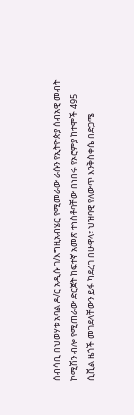ሰብሳቢ በህወሃቱ አባል ዶ/ር አዲሱ ገ/እግዚአብሄር የሚመራው ራሱን የኢትዮጵያ ሰብአዊ መብት ኮሚሽን ብሎ የሚጠራው ድርጀት ከፍተኛ አመጽ ተነስቶባቸው በነበሩ የኦሮምያ ከተሞች 495 ሲቪል ዜጎች መገደላቸውን ይፋ ካደረገ በሁዋላ፣ ህዝባዊ የለውጥ እንቅስቀሴ በድጋሜ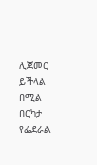ሊጀመር ይችላል በሚል በርካታ የፌደራል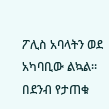ፖሊስ አባላትን ወደ አካባቢው ልኳል። በደንብ የታጠቁ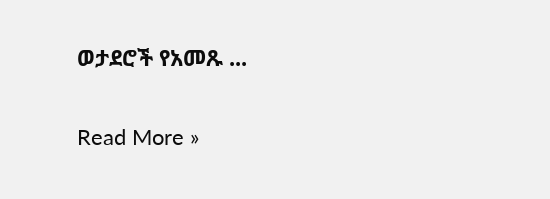ወታደሮች የአመጹ ...

Read More »